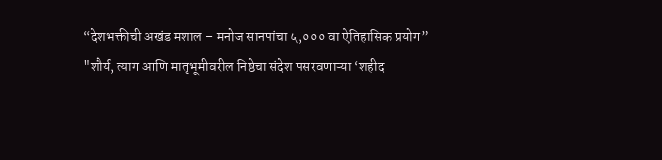“देशभक्तीची अखंड मशाल – मनोज सानपांचा ५,००० वा ऐतिहासिक प्रयोग”
"शौर्य, त्याग आणि मातृभूमीवरील निष्ठेचा संदेश पसरवणाऱ्या ‘शहीद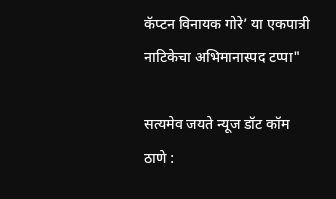कॅप्टन विनायक गोरे’ या एकपात्री नाटिकेचा अभिमानास्पद टप्पा"

सत्यमेव जयते न्यूज डॉट कॉम
ठाणे :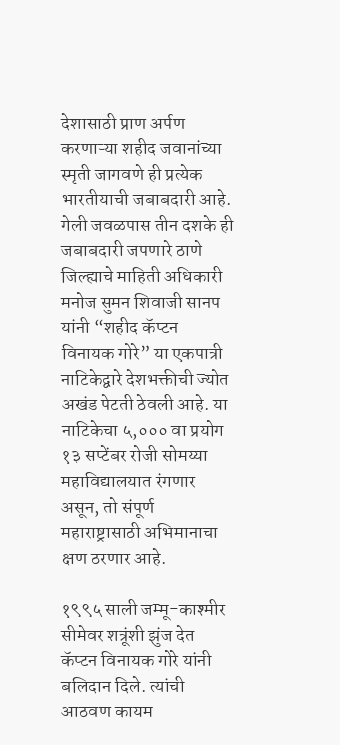देशासाठी प्राण अर्पण करणाऱ्या शहीद जवानांच्या स्मृती जागवणे ही प्रत्येक भारतीयाची जबाबदारी आहे. गेली जवळपास तीन दशके ही जबाबदारी जपणारे ठाणे जिल्ह्याचे माहिती अधिकारी मनोज सुमन शिवाजी सानप यांनी “शहीद कॅप्टन विनायक गोरे” या एकपात्री नाटिकेद्वारे देशभक्तीची ज्योत अखंड पेटती ठेवली आहे. या नाटिकेचा ५,००० वा प्रयोग १३ सप्टेंबर रोजी सोमय्या महाविद्यालयात रंगणार असून, तो संपूर्ण महाराष्ट्रासाठी अभिमानाचा क्षण ठरणार आहे.

१९९५ साली जम्मू-काश्मीर सीमेवर शत्रूंशी झुंज देत कॅप्टन विनायक गोरे यांनी बलिदान दिले. त्यांची आठवण कायम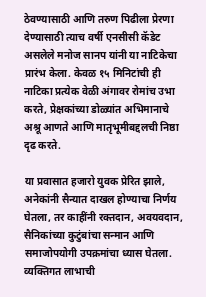ठेवण्यासाठी आणि तरुण पिढीला प्रेरणा देण्यासाठी त्याच वर्षी एनसीसी कॅडेट असलेले मनोज सानप यांनी या नाटिकेचा प्रारंभ केला. केवळ १५ मिनिटांची ही नाटिका प्रत्येक वेळी अंगावर रोमांच उभा करते, प्रेक्षकांच्या डोळ्यांत अभिमानाचे अश्रू आणते आणि मातृभूमीबद्दलची निष्ठा दृढ करते.

या प्रवासात हजारो युवक प्रेरित झाले, अनेकांनी सैन्यात दाखल होण्याचा निर्णय घेतला, तर काहींनी रक्तदान, अवयवदान, सैनिकांच्या कुटुंबांचा सन्मान आणि समाजोपयोगी उपक्रमांचा ध्यास घेतला. व्यक्तिगत लाभाची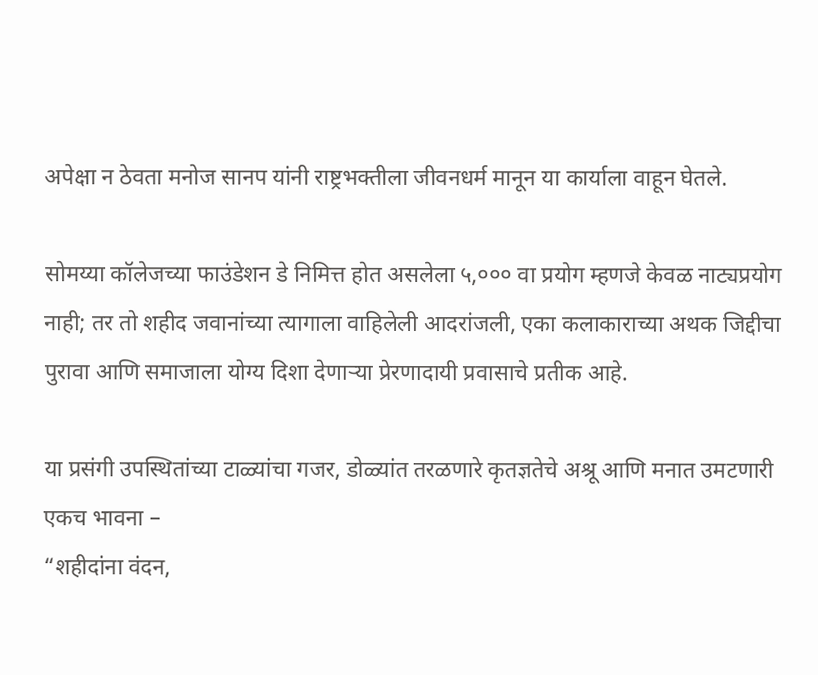अपेक्षा न ठेवता मनोज सानप यांनी राष्ट्रभक्तीला जीवनधर्म मानून या कार्याला वाहून घेतले.

सोमय्या कॉलेजच्या फाउंडेशन डे निमित्त होत असलेला ५,००० वा प्रयोग म्हणजे केवळ नाट्यप्रयोग नाही; तर तो शहीद जवानांच्या त्यागाला वाहिलेली आदरांजली, एका कलाकाराच्या अथक जिद्दीचा पुरावा आणि समाजाला योग्य दिशा देणाऱ्या प्रेरणादायी प्रवासाचे प्रतीक आहे.

या प्रसंगी उपस्थितांच्या टाळ्यांचा गजर, डोळ्यांत तरळणारे कृतज्ञतेचे अश्रू आणि मनात उमटणारी एकच भावना –
“शहीदांना वंदन,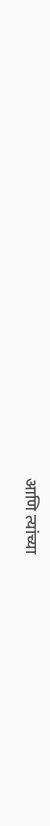आणि त्यांच्या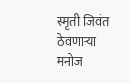स्मृती जिवंत ठेवणाऱ्या मनोज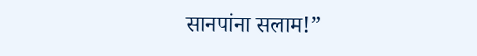सानपांना सलाम!”